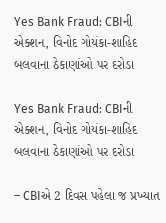Yes Bank Fraud: CBIની એક્શન, વિનોદ ગોયંકા-શાહિદ બલવાના ઠેકાણાંઓ પર દરોડા

Yes Bank Fraud: CBIની એક્શન, વિનોદ ગોયંકા-શાહિદ બલવાના ઠેકાણાંઓ પર દરોડા

– CBIએ 2 દિવસ પહેલા જ પ્રખ્યાત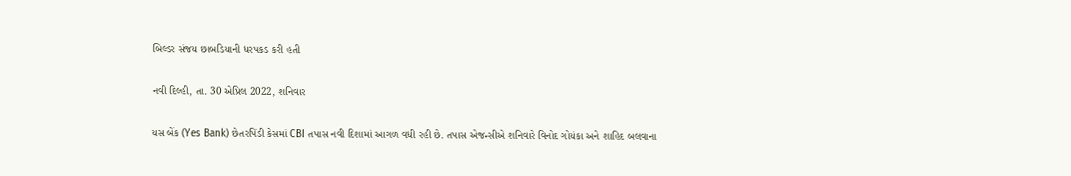બિલ્ડર સંજય છાબડિયાની ધરપકડ કરી હતી

નવી દિલ્હી, તા. 30 એપ્રિલ 2022, શનિવાર

યસ બેંક (Yes Bank) છેતરપિંડી કેસમાં CBI તપાસ નવી દિશામાં આગળ વધી રહી છે. તપાસ એજન્સીએ શનિવારે વિનોદ ગોયંકા અને શાહિદ બલવાના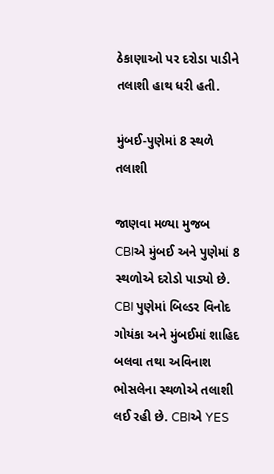ઠેકાણાઓ પર દરોડા પાડીને તલાશી હાથ ધરી હતી.

મુંબઈ-પુણેમાં 8 સ્થળે તલાશી

જાણવા મળ્યા મુજબ CBIએ મુંબઈ અને પુણેમાં 8 સ્થળોએ દરોડો પાડ્યો છે. CBI પુણેમાં બિલ્ડર વિનોદ ગોયંકા અને મુંબઈમાં શાહિદ બલવા તથા અવિનાશ ભોસલેના સ્થળોએ તલાશી લઈ રહી છે. CBIએ YES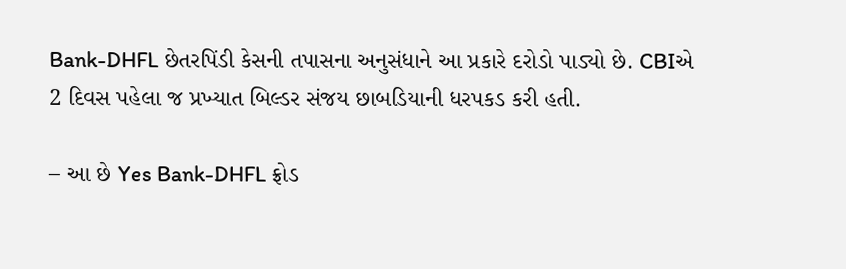Bank-DHFL છેતરપિંડી કેસની તપાસના અનુસંધાને આ પ્રકારે દરોડો પાડ્યો છે. CBIએ 2 દિવસ પહેલા જ પ્રખ્યાત બિલ્ડર સંજય છાબડિયાની ધરપકડ કરી હતી.

– આ છે Yes Bank-DHFL ફ્રોડ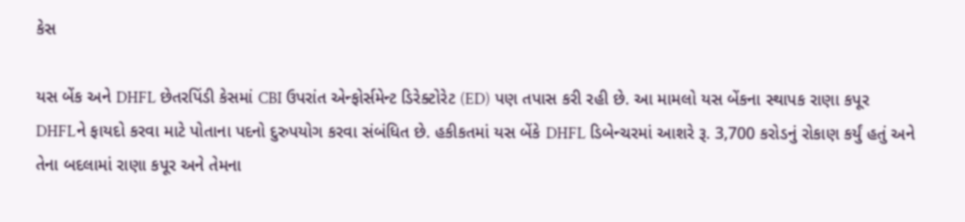કેસ

યસ બેંક અને DHFL છેતરપિંડી કેસમાં CBI ઉપરાંત એન્ફોર્સમેન્ટ ડિરેક્ટોરેટ (ED) પણ તપાસ કરી રહી છે. આ મામલો યસ બેંકના સ્થાપક રાણા કપૂર DHFLને ફાયદો કરવા માટે પોતાના પદનો દુરુપયોગ કરવા સંબંધિત છે. હકીકતમાં યસ બેંકે DHFL ડિબેન્ચરમાં આશરે રૂ. 3,700 કરોડનું રોકાણ કર્યું હતું અને તેના બદલામાં રાણા કપૂર અને તેમના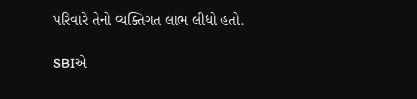પરિવારે તેનો વ્યક્તિગત લાભ લીધો હતો.

SBIએ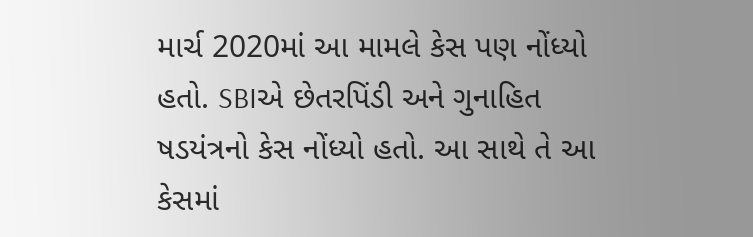માર્ચ 2020માં આ મામલે કેસ પણ નોંધ્યો હતો. SBIએ છેતરપિંડી અને ગુનાહિત ષડયંત્રનો કેસ નોંધ્યો હતો. આ સાથે તે આ કેસમાં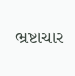ભ્રષ્ટાચાર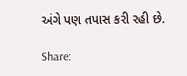અંગે પણ તપાસ કરી રહી છે.

Share: